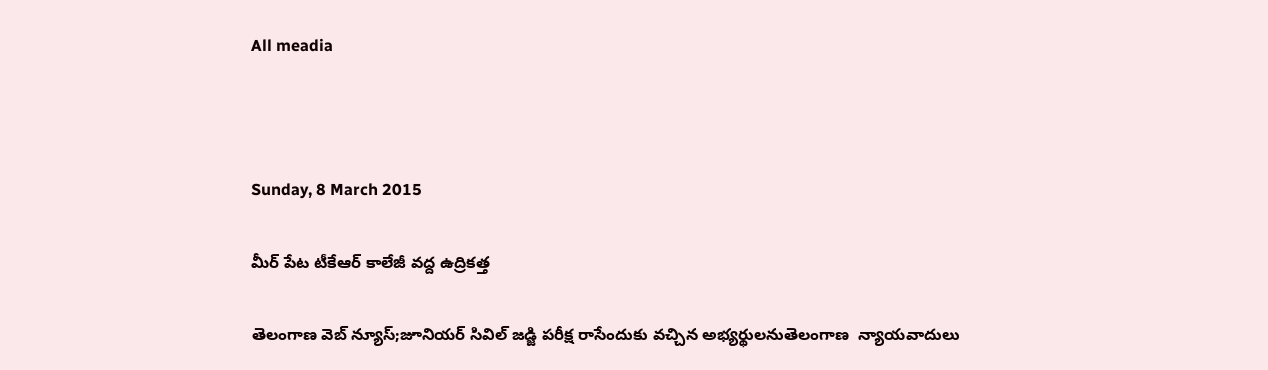All meadia



Sunday, 8 March 2015

మీర్ పేట టీకేఆర్ కాలేజీ వద్ద ఉద్రికత్త

తెలంగాణ వెబ్ న్యూస్;జూనియర్ సివిల్ జడ్జి పరీక్ష రాసేందుకు వచ్చిన అభ్యర్థులనుతెలంగాణ  న్యాయవాదులు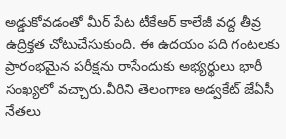అడ్డుకోవడంతో మీర్ పేట టీకేఆర్ కాలేజీ వద్ద తీవ్ర ఉద్రిక్తత చోటుచేసుకుంది. ఈ ఉదయం పది గంటలకు ప్రారంభమైన పరీక్షను రాసేందుకు అభ్యర్థులు భారీ సంఖ్యలో వచ్చారు.వీరిని తెలంగాణ అడ్వకేట్ జేఏసీ నేతలు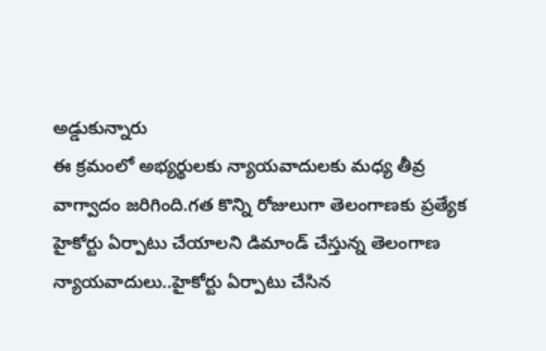అడ్డుకున్నారు
ఈ క్రమంలో అభ్యర్థులకు న్యాయవాదులకు మధ్య తీవ్ర వాగ్వాదం జరిగింది.గత కొన్ని రోజులుగా తెలంగాణకు ప్రత్యేక హైకోర్టు ఏర్పాటు చేయాలని డిమాండ్ చేస్తున్న తెలంగాణ న్యాయవాదులు..హైకోర్టు ఏర్పాటు చేసిన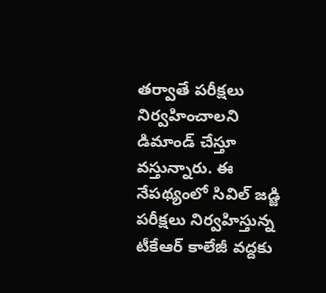తర్వాతే పరీక్షలు నిర్వహించాలని డిమాండ్ చేస్తూ వస్తున్నారు. ఈ నేపథ్యంలో సివిల్ జడ్జి పరీక్షలు నిర్వహిస్తున్న టీకేఆర్ కాలేజీ వద్దకు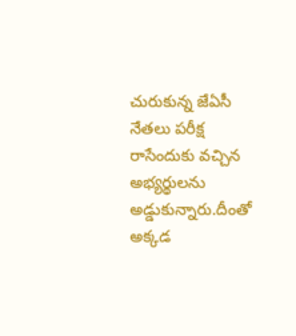చురుకున్న జేఏసీ నేతలు పరీక్ష రాసేందుకు వచ్చిన అభ్యర్థులను అడ్డుకున్నారు.దీంతో అక్కడ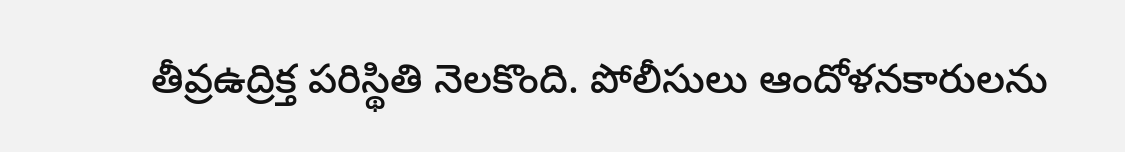తీవ్రఉద్రిక్త పరిస్థితి నెలకొంది. పోలీసులు ఆందోళనకారులను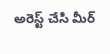అరెస్ట్ చేసి మీర్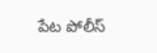పేట పోలీస్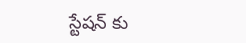స్టేషన్ కు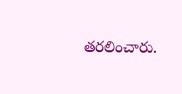తరలించారు.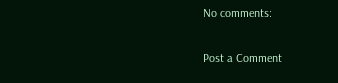No comments:

Post a Comment